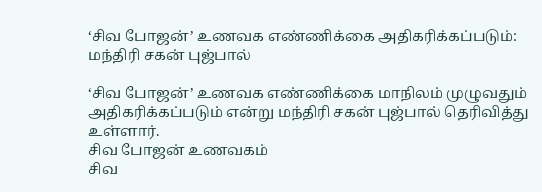‘சிவ போஜன்’ உணவக எண்ணிக்கை அதிகரிக்கப்படும்: மந்திரி சகன் புஜ்பால்

‘சிவ போஜன்’ உணவக எண்ணிக்கை மாநிலம் முழுவதும் அதிகரிக்கப்படும் என்று மந்திரி சகன் புஜ்பால் தெரிவித்து உள்ளார்.
சிவ போஜன் உணவகம்
சிவ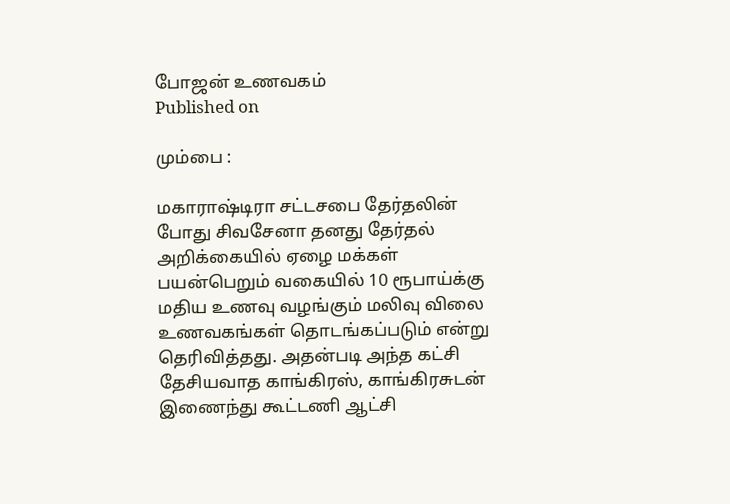போஜன் உணவகம்
Published on

மும்பை :

மகாராஷ்டிரா சட்டசபை தேர்தலின் போது சிவசேனா தனது தேர்தல் அறிக்கையில் ஏழை மக்கள் பயன்பெறும் வகையில் 10 ரூபாய்க்கு மதிய உணவு வழங்கும் மலிவு விலை உணவகங்கள் தொடங்கப்படும் என்று தெரிவித்தது. அதன்படி அந்த கட்சி தேசியவாத காங்கிரஸ், காங்கிரசுடன் இணைந்து கூட்டணி ஆட்சி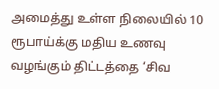அமைத்து உள்ள நிலையில் 10 ரூபாய்க்கு மதிய உணவு வழங்கும் திட்டத்தை ‘சிவ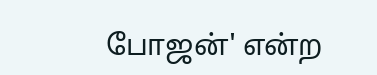போஜன்' என்ற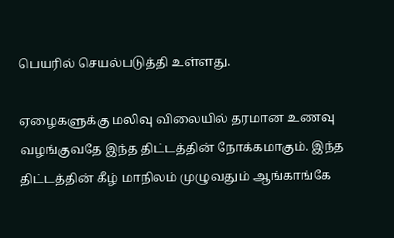பெயரில் செயல்படுத்தி உள்ளது.

ஏழைகளுக்கு மலிவு விலையில் தரமான உணவு வழங்குவதே இந்த திட்டத்தின் நோக்கமாகும். இந்த திட்டத்தின் கீழ் மாநிலம் முழுவதும் ஆங்காங்கே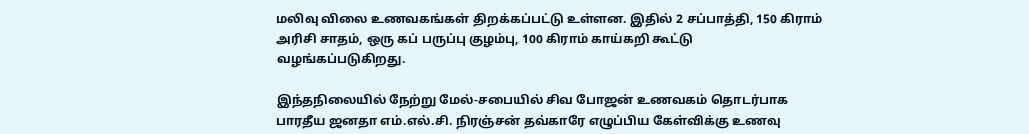மலிவு விலை உணவகங்கள் திறக்கப்பட்டு உள்ளன. இதில் 2 சப்பாத்தி, 150 கிராம் அரிசி சாதம், ஒரு கப் பருப்பு குழம்பு, 100 கிராம் காய்கறி கூட்டு வழங்கப்படுகிறது.

இந்தநிலையில் நேற்று மேல்-சபையில் சிவ போஜன் உணவகம் தொடர்பாக பாரதீய ஜனதா எம்.எல்.சி. நிரஞ்சன் தவ்காரே எழுப்பிய கேள்விக்கு உணவு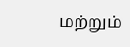மற்றும்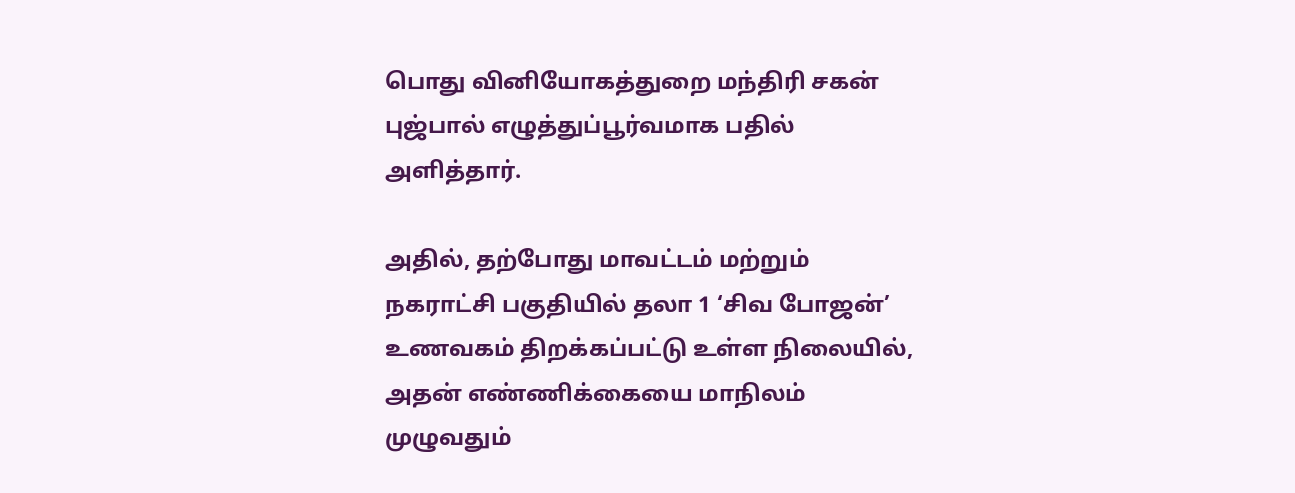பொது வினியோகத்துறை மந்திரி சகன் புஜ்பால் எழுத்துப்பூர்வமாக பதில் அளித்தார்.

அதில், தற்போது மாவட்டம் மற்றும் நகராட்சி பகுதியில் தலா 1 ‘சிவ போஜன்’ உணவகம் திறக்கப்பட்டு உள்ள நிலையில், அதன் எண்ணிக்கையை மாநிலம் முழுவதும்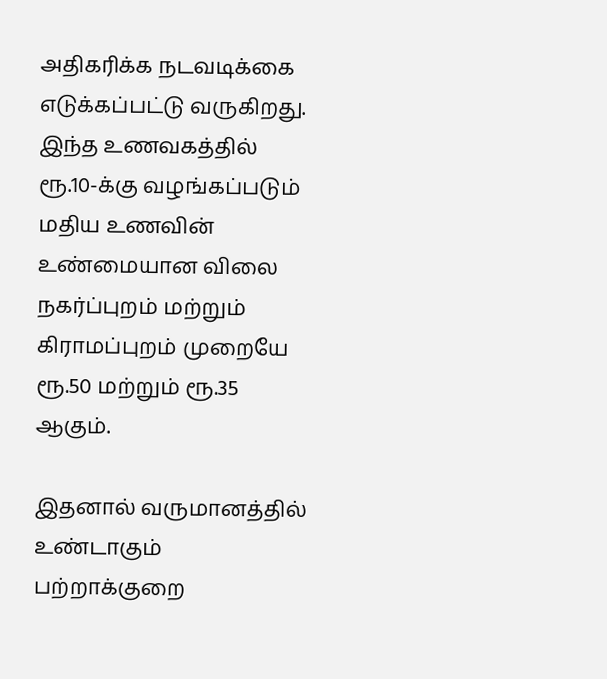அதிகரிக்க நடவடிக்கை எடுக்கப்பட்டு வருகிறது. இந்த உணவகத்தில் ரூ.10-க்கு வழங்கப்படும் மதிய உணவின் உண்மையான விலை நகர்ப்புறம் மற்றும் கிராமப்புறம் முறையே ரூ.50 மற்றும் ரூ.35 ஆகும்.

இதனால் வருமானத்தில் உண்டாகும் பற்றாக்குறை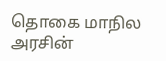தொகை மாநில அரசின்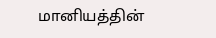மானியத்தின்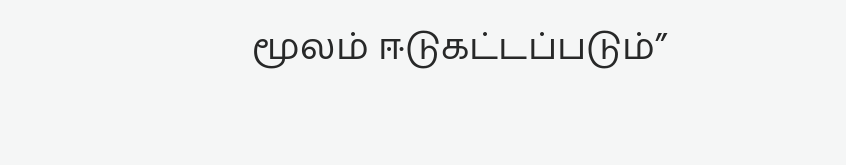மூலம் ஈடுகட்டப்படும்”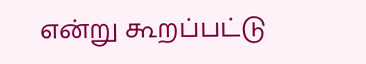என்று கூறப்பட்டு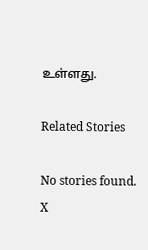உள்ளது.

Related Stories

No stories found.
X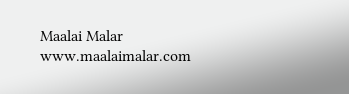Maalai Malar
www.maalaimalar.com